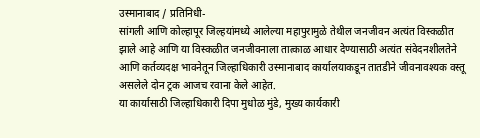उस्मानाबाद / प्रतिनिधी-
सांगली आणि कोल्हापूर जिल्हयांमध्ये आलेल्या महापुरामुळे तेथील जनजीवन अत्यंत विस्कळीत झाले आहे आणि या विस्कळीत जनजीवनाला तात्काळ आधार देण्यासाठी अत्यंत संवेदनशीलतेने आणि कर्तव्यदक्ष भावनेतून जिल्हाधिकारी उस्मानाबाद कार्यालयाकडून तातडीने जीवनावश्यक वस्तू असलेले दोन ट्रक आजच रवाना केले आहेत.
या कार्यासाठी जिल्हाधिकारी दिपा मुधोळ मुंडे, मुख्य कार्यकारी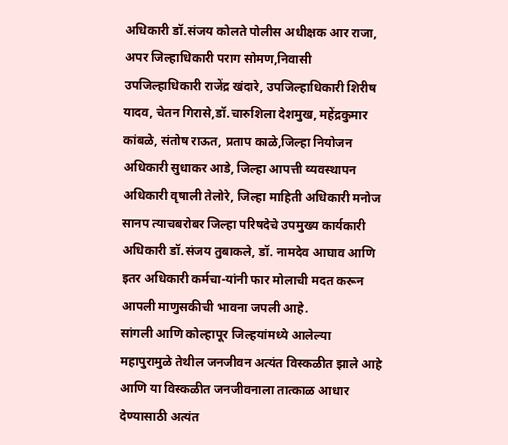अधिकारी डॉ.संजय कोलते पोलीस अधीक्षक आर राजा, अपर जिल्हाधिकारी पराग सोमण,निवासी उपजिल्हाधिकारी राजेंद्र खंदारे, उपजिल्हाधिकारी शिरीष यादव, चेतन गिरासे,डॉ.चारुशिला देशमुख, महेंद्रकुमार कांबळे, संतोष राऊत, प्रताप काळे,जिल्हा नियोजन अधिकारी सुधाकर आडे, जिल्हा आपत्ती व्यवस्थापन अधिकारी वृषाली तेलोरे, जिल्हा माहिती अधिकारी मनोज सानप त्याचबरोबर जिल्हा परिषदेचे उपमुख्य कार्यकारी अधिकारी डॉ.संजय तुबाकले, डॉ. नामदेव आघाव आणि इतर अधिकारी कर्मचा-यांनी फार मोलाची मदत करून आपली माणुसकीची भावना जपली आहे.
सांगली आणि कोल्हापूर जिल्हयांमध्ये आलेल्या महापुरामुळे तेथील जनजीवन अत्यंत विस्कळीत झाले आहे आणि या विस्कळीत जनजीवनाला तात्काळ आधार देण्यासाठी अत्यंत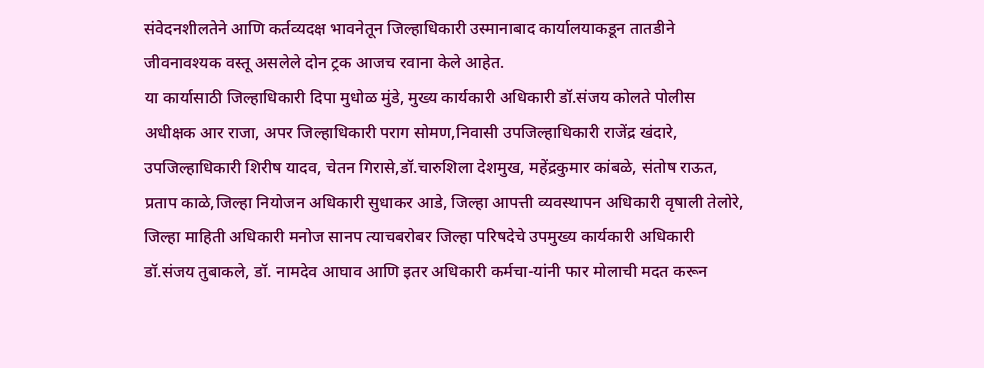संवेदनशीलतेने आणि कर्तव्यदक्ष भावनेतून जिल्हाधिकारी उस्मानाबाद कार्यालयाकडून तातडीने जीवनावश्यक वस्तू असलेले दोन ट्रक आजच रवाना केले आहेत.
या कार्यासाठी जिल्हाधिकारी दिपा मुधोळ मुंडे, मुख्य कार्यकारी अधिकारी डॉ.संजय कोलते पोलीस अधीक्षक आर राजा, अपर जिल्हाधिकारी पराग सोमण,निवासी उपजिल्हाधिकारी राजेंद्र खंदारे, उपजिल्हाधिकारी शिरीष यादव, चेतन गिरासे,डॉ.चारुशिला देशमुख, महेंद्रकुमार कांबळे, संतोष राऊत, प्रताप काळे,जिल्हा नियोजन अधिकारी सुधाकर आडे, जिल्हा आपत्ती व्यवस्थापन अधिकारी वृषाली तेलोरे, जिल्हा माहिती अधिकारी मनोज सानप त्याचबरोबर जिल्हा परिषदेचे उपमुख्य कार्यकारी अधिकारी डॉ.संजय तुबाकले, डॉ. नामदेव आघाव आणि इतर अधिकारी कर्मचा-यांनी फार मोलाची मदत करून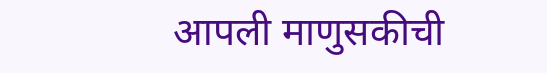आपली माणुसकीची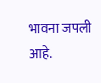भावना जपली आहे.